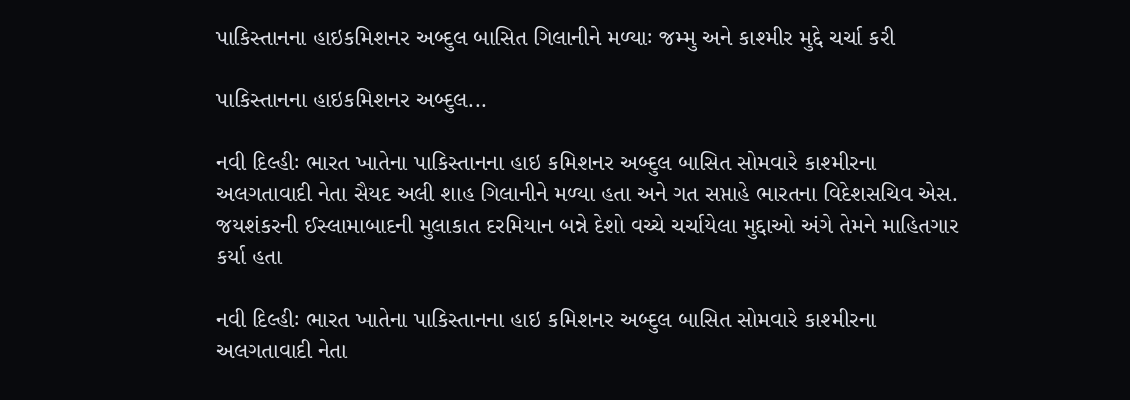પાકિસ્તાનના હાઇકમિશનર અબ્દુલ બાસિત ગિલાનીને મળ્યાઃ જમ્મુ અને કાશ્મીર મુદ્દે ચર્ચા કરી

પાકિસ્તાનના હાઇકમિશનર અબ્દુલ...

નવી દિલ્હીઃ ભારત ખાતેના પાકિસ્તાનના હાઇ કમિશનર અબ્દુલ બાસિત સોમવારે કાશ્મીરના અલગતાવાદી નેતા સૈયદ અલી શાહ ગિલાનીને મળ્યા હતા અને ગત સપ્તાહે ભારતના વિદેશસચિવ એસ. જયશંકરની ઈસ્લામાબાદની મુલાકાત દરમિયાન બન્ને દેશો વચ્ચે ચર્ચાયેલા મુદ્દાઓ અંગે તેમને માહિતગાર કર્યા હતા

નવી દિલ્હીઃ ભારત ખાતેના પાકિસ્તાનના હાઇ કમિશનર અબ્દુલ બાસિત સોમવારે કાશ્મીરના અલગતાવાદી નેતા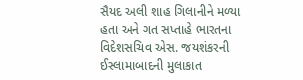સૈયદ અલી શાહ ગિલાનીને મળ્યા હતા અને ગત સપ્તાહે ભારતના વિદેશસચિવ એસ. જયશંકરની ઈસ્લામાબાદની મુલાકાત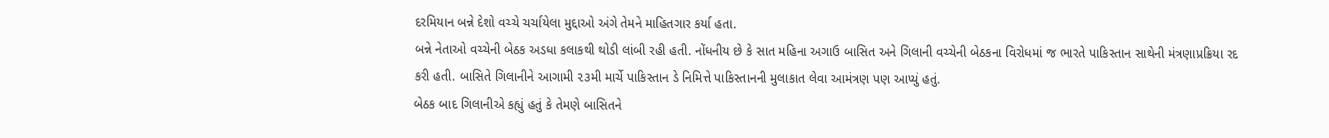દરમિયાન બન્ને દેશો વચ્ચે ચર્ચાયેલા મુદ્દાઓ અંગે તેમને માહિતગાર કર્યા હતા.
બન્ને નેતાઓ વચ્ચેની બેઠક અડધા કલાકથી થોડી લાંબી રહી હતી. નોંધનીય છે કે સાત મહિના અગાઉ બાસિત અને ગિલાની વચ્ચેની બેઠકના વિરોધમાં જ ભારતે પાકિસ્તાન સાથેની મંત્રણાપ્રક્રિયા રદ કરી હતી. બાસિતે ગિલાનીને આગામી ૨૩મી માર્ચે પાકિસ્તાન ડે નિમિત્તે પાકિસ્તાનની મુલાકાત લેવા આમંત્રણ પણ આપ્યું હતું.
બેઠક બાદ ગિલાનીએ કહ્યું હતું કે તેમણે બાસિતને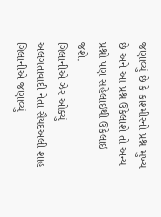જણાવ્યું છે કે કાશ્મીરનો પ્રશ્ન મુખ્ય છે અને આ પ્રશ્ન ઉકેલાશે તો અન્ય પ્રશ્નો પણ સહેલાઇથી ઉકેલાઇ જશે.
ગિલાનીએ ઝેર ઓક્યું
અલગતાવાદી નેતા સૈયદઅલી શાહ ગિલાનીએ જણાવ્યું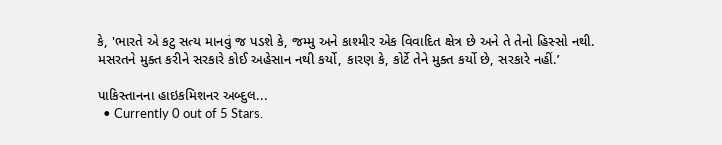કે, 'ભારતે એ કટુ સત્ય માનવું જ પડશે કે, જમ્મુ અને કાશ્મીર એક વિવાદિત ક્ષેત્ર છે અને તે તેનો હિસ્સો નથી. મસરતને મુક્ત કરીને સરકારે કોઈ અહેસાન નથી કર્યો, કારણ કે, કોર્ટે તેને મુક્ત કર્યો છે, સરકારે નહીં.’

પાકિસ્તાનના હાઇકમિશનર અબ્દુલ...
  • Currently 0 out of 5 Stars.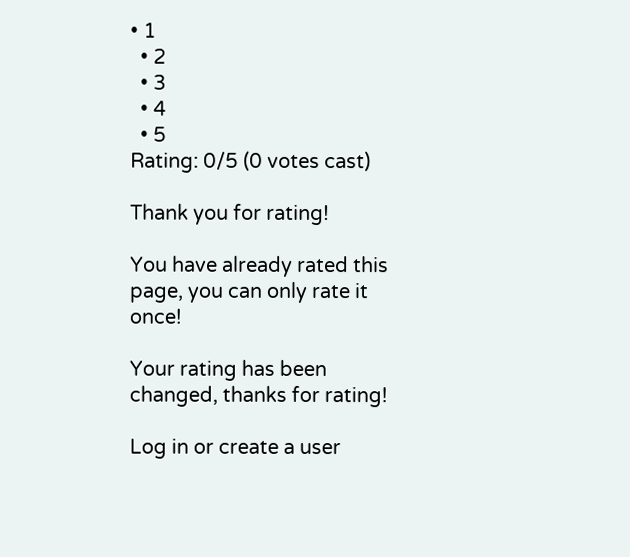• 1
  • 2
  • 3
  • 4
  • 5
Rating: 0/5 (0 votes cast)

Thank you for rating!

You have already rated this page, you can only rate it once!

Your rating has been changed, thanks for rating!

Log in or create a user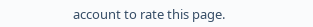account to rate this page.